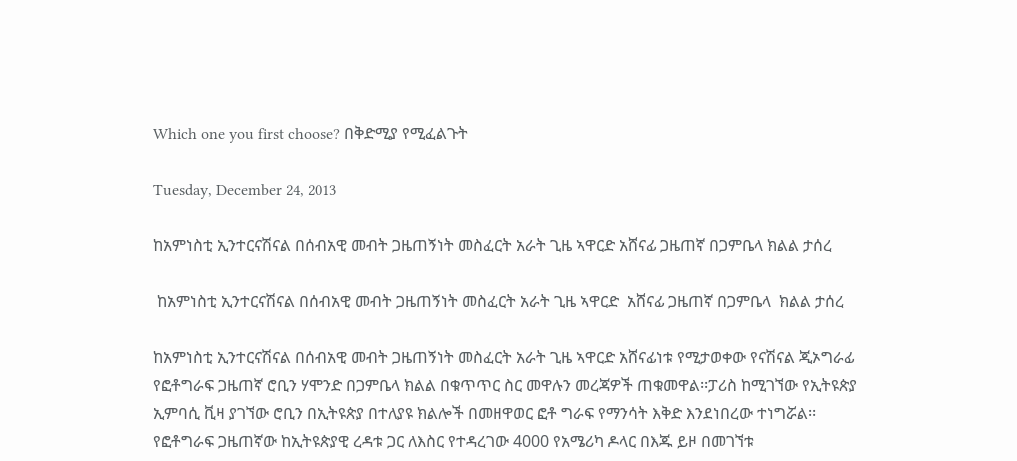Which one you first choose? በቅድሚያ የሚፈልጉት

Tuesday, December 24, 2013

ከአምነስቲ ኢንተርናሽናል በሰብአዊ መብት ጋዜጠኝነት መስፈርት አራት ጊዜ ኣዋርድ አሸናፊ ጋዜጠኛ በጋምቤላ ክልል ታሰረ

 ከአምነስቲ ኢንተርናሽናል በሰብአዊ መብት ጋዜጠኝነት መስፈርት አራት ጊዜ ኣዋርድ  አሸናፊ ጋዜጠኛ በጋምቤላ  ክልል ታሰረ

ከአምነስቲ ኢንተርናሽናል በሰብአዊ መብት ጋዜጠኝነት መስፈርት አራት ጊዜ ኣዋርድ አሸናፊነቱ የሚታወቀው የናሽናል ጂኦግራፊ የፎቶግራፍ ጋዜጠኛ ሮቢን ሃሞንድ በጋምቤላ ክልል በቁጥጥር ስር መዋሉን መረጃዎች ጠቁመዋል፡፡ፓሪስ ከሚገኘው የኢትዩጵያ ኢምባሲ ቪዛ ያገኘው ሮቢን በኢትዩጵያ በተለያዩ ክልሎች በመዘዋወር ፎቶ ግራፍ የማንሳት እቅድ እንደነበረው ተነግሯል፡፡የፎቶግራፍ ጋዜጠኛው ከኢትዩጵያዊ ረዳቱ ጋር ለእስር የተዳረገው 4000 የአሜሪካ ዶላር በእጁ ይዞ በመገኘቱ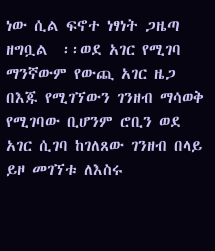ነው ሲል ፍኖተ ነፃነት ጋዜጣ ዘግቧል  ፡፡ወደ አገር የሚገባ ማንኛውም የውጪ አገር ዜጋ በእጁ የሚገኘውን ገንዘብ ማሳወቅ የሚገባው ቢሆንም ሮቢን ወደ አገር ሲገባ ከገለጸው ገንዘብ በላይ ይዞ መገኘቱ ለእስሩ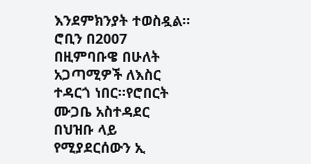እንደምክንያት ተወስዷል፡፡
ሮቢን በ2007 በዚምባቡዌ በሁለት አጋጣሚዎች ለእስር ተዳርጎ ነበር፡፡የሮበርት ሙጋቤ አስተዳደር በህዝቡ ላይ የሚያደርሰውን ኢ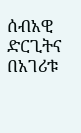ሰብአዊ ድርጊትና በአገሪቱ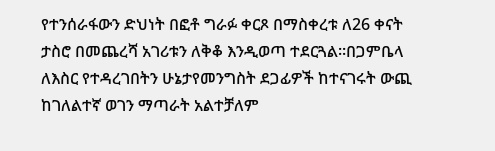የተንሰራፋውን ድህነት በፎቶ ግራፉ ቀርጾ በማስቀረቱ ለ26 ቀናት ታስሮ በመጨረሻ አገሪቱን ለቅቆ እንዲወጣ ተደርጓል፡፡በጋምቤላ ለእስር የተዳረገበትን ሁኔታየመንግስት ደጋፊዎች ከተናገሩት ውጪ ከገለልተኛ ወገን ማጣራት አልተቻለም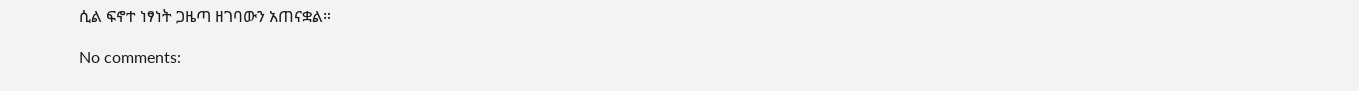ሲል ፍኖተ ነፃነት ጋዜጣ ዘገባውን አጠናቋል።

No comments: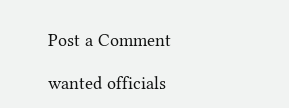Post a Comment

wanted officials